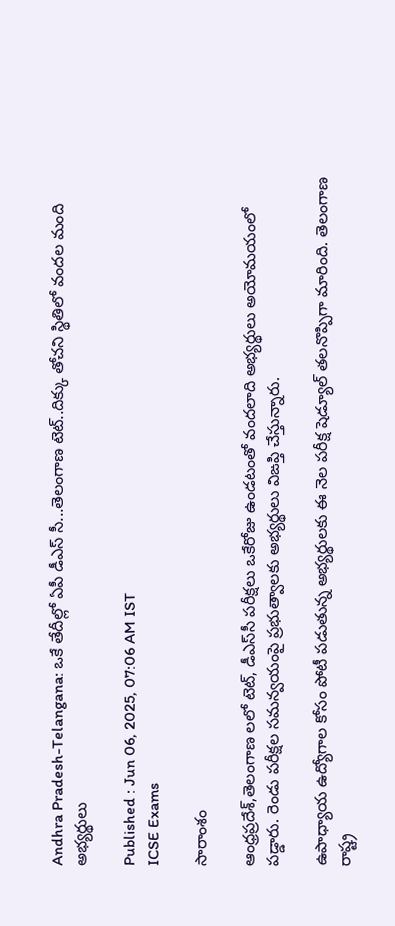Andhra Pradesh-Telangana: ఒకే తేదీల్లో ఏపీ డీఎస్ సీ...తెలంగాణ టెట్..దిక్కు తోచని స్థితిలో వందల మంది అభ్యర్థులు

Published : Jun 06, 2025, 07:06 AM IST
ICSE Exams

సారాంశం

ఆంధ్రప్రదేశ్,తెలంగాణ లలో టెట్‌, డీఎస్‌సీ పరీక్షలు ఒకేరోజు ఉండటంతో వందలాది అభ్యర్థులు అయోమయంలో పడ్డారు. రెండు పరీక్షల సమన్వయంపై ప్రభుత్వాలకు అభ్యర్థులు విఙప్తి చేస్తున్నారు.

ఉపాధ్యాయ ఉద్యోగాల కోసం పోటీ పడుతున్న అభ్యర్థులకు ఈ నెల పరీక్ష షెడ్యూల్ తలనొప్పిగా మారింది. తెలంగాణ రాష్ట్ర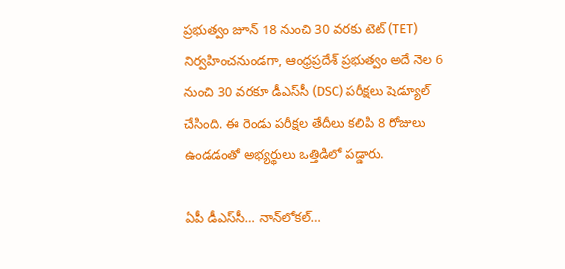ప్రభుత్వం జూన్ 18 నుంచి 30 వరకు టెట్ (TET) నిర్వహించనుండగా, ఆంధ్రప్రదేశ్ ప్రభుత్వం అదే నెల 6 నుంచి 30 వరకూ డీఎస్‌సీ (DSC) పరీక్షలు షెడ్యూల్ చేసింది. ఈ రెండు పరీక్షల తేదీలు కలిపి 8 రోజులు ఉండడంతో అభ్యర్థులు ఒత్తిడిలో పడ్డారు.

ఏపీ డీఎస్‌సీ… నాన్‌లోకల్…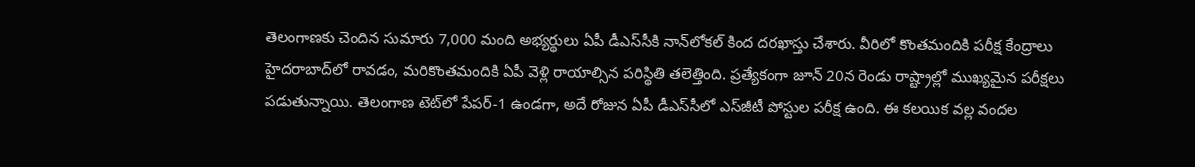తెలంగాణకు చెందిన సుమారు 7,000 మంది అభ్యర్థులు ఏపీ డీఎస్‌సీకి నాన్‌లోకల్ కింద దరఖాస్తు చేశారు. వీరిలో కొంతమందికి పరీక్ష కేంద్రాలు హైదరాబాద్‌లో రావడం, మరికొంతమందికి ఏపీ వెళ్లి రాయాల్సిన పరిస్థితి తలెత్తింది. ప్రత్యేకంగా జూన్ 20న రెండు రాష్ట్రాల్లో ముఖ్యమైన పరీక్షలు పడుతున్నాయి. తెలంగాణ టెట్‌లో పేపర్-1 ఉండగా, అదే రోజున ఏపీ డీఎస్‌సీలో ఎస్‌జీటీ పోస్టుల పరీక్ష ఉంది. ఈ కలయిక వల్ల వందల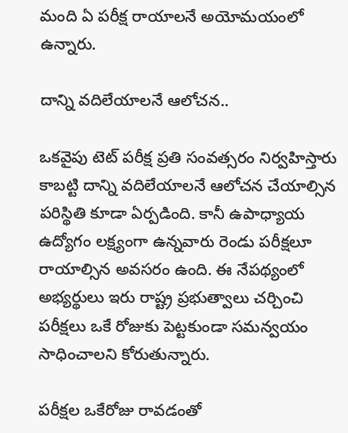మంది ఏ పరీక్ష రాయాలనే అయోమయంలో ఉన్నారు.

దాన్ని వదిలేయాలనే ఆలోచన..

ఒకవైపు టెట్ పరీక్ష ప్రతి సంవత్సరం నిర్వహిస్తారు కాబట్టి దాన్ని వదిలేయాలనే ఆలోచన చేయాల్సిన పరిస్థితి కూడా ఏర్పడింది. కానీ ఉపాధ్యాయ ఉద్యోగం లక్ష్యంగా ఉన్నవారు రెండు పరీక్షలూ రాయాల్సిన అవసరం ఉంది. ఈ నేపథ్యంలో అభ్యర్థులు ఇరు రాష్ట్ర ప్రభుత్వాలు చర్చించి పరీక్షలు ఒకే రోజుకు పెట్టకుండా సమన్వయం సాధించాలని కోరుతున్నారు.

పరీక్షల ఒకేరోజు రావడంతో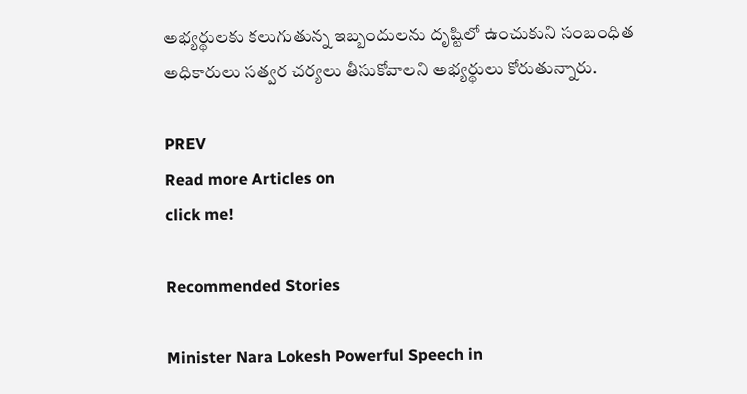అభ్యర్థులకు కలుగుతున్న ఇబ్బందులను దృష్టిలో ఉంచుకుని సంబంధిత అధికారులు సత్వర చర్యలు తీసుకోవాలని అభ్యర్థులు కోరుతున్నారు.

PREV
Read more Articles on
click me!

Recommended Stories

Minister Nara Lokesh Powerful Speech in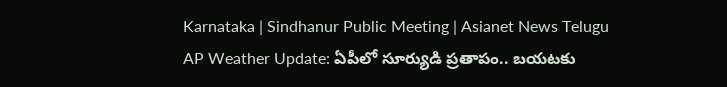Karnataka | Sindhanur Public Meeting | Asianet News Telugu
AP Weather Update: ఏపీలో సూర్యుడి ప్రతాపం.. బయటకు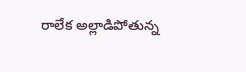రాలేక అల్లాడిపోతున్న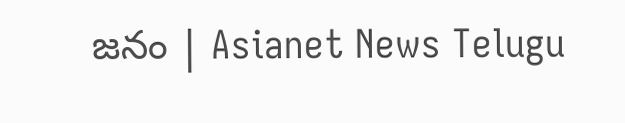జనం | Asianet News Telugu